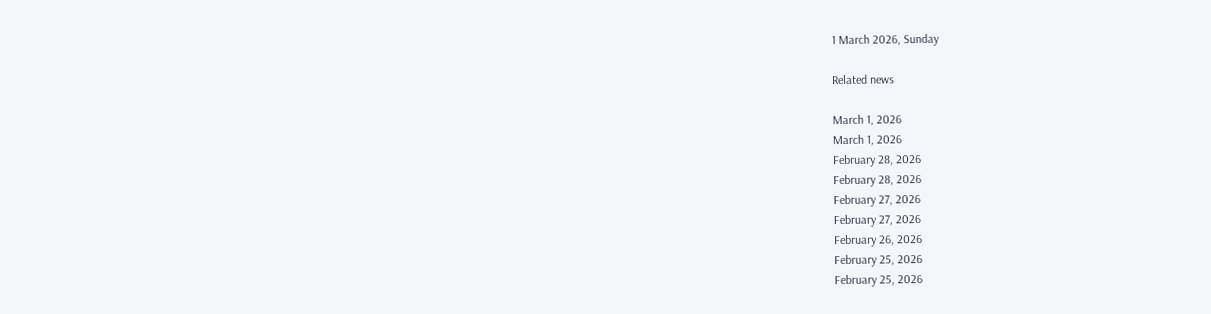1 March 2026, Sunday

Related news

March 1, 2026
March 1, 2026
February 28, 2026
February 28, 2026
February 27, 2026
February 27, 2026
February 26, 2026
February 25, 2026
February 25, 2026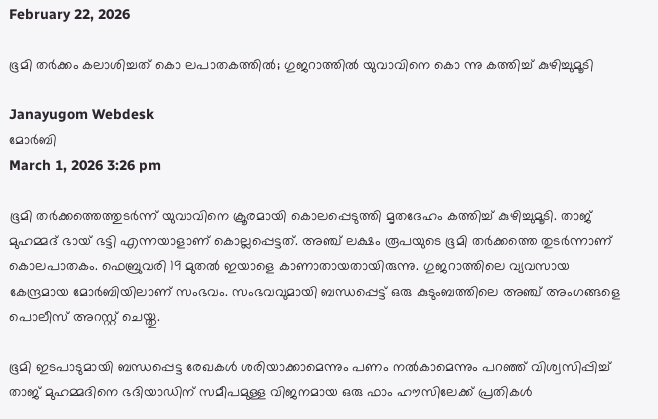February 22, 2026

ഭൂമി തർക്കം കലാശിച്ചത് കൊ ലപാതകത്തില്‍; ഗുജറാത്തിൽ യുവാവിനെ കൊ ന്നു കത്തിച്ച് കുഴിച്ചുമൂടി

Janayugom Webdesk
മോർബി
March 1, 2026 3:26 pm

ഭൂമി തർക്കത്തെത്തുടർന്ന് യുവാവിനെ ക്രൂരമായി കൊലപ്പെടുത്തി മൃതദേഹം കത്തിച്ച് കുഴിച്ചുമൂടി. താജ് മുഹമ്മദ് ഭായ് ഭട്ടി എന്നയാളാണ് കൊല്ലപ്പെട്ടത്. അഞ്ച് ലക്ഷം രൂപയുടെ ഭൂമി തര്‍ക്കത്തെ തുടര്‍ന്നാണ് കൊലപാതകം. ഫെബ്രുവരി 19 മുതൽ ഇയാളെ കാണാതായതായിരുന്നു. ഗുജറാത്തിലെ വ്യവസായ കേന്ദ്രമായ മോർബിയിലാണ് സംഭവം. സംഭവവുമായി ബന്ധപ്പെട്ട് ഒരു കുടുംബത്തിലെ അഞ്ച് അംഗങ്ങളെ പൊലീസ് അറസ്റ്റ് ചെയ്തു.

ഭൂമി ഇടപാടുമായി ബന്ധപ്പെട്ട രേഖകൾ ശരിയാക്കാമെന്നും പണം നൽകാമെന്നും പറഞ്ഞ് വിശ്വസിപ്പിച്ച് താജ് മുഹമ്മദിനെ ഭദിയാഡിന് സമീപമുള്ള വിജനമായ ഒരു ഫാം ഹൗസിലേക്ക് പ്രതികൾ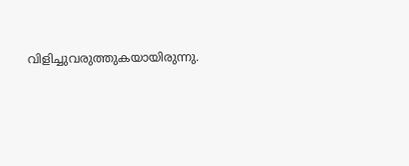വിളിച്ചുവരുത്തുകയായിരുന്നു.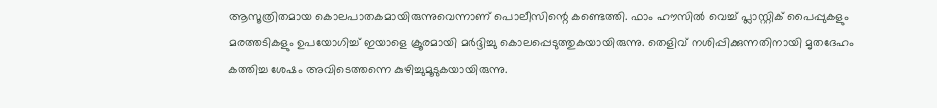ആസൂത്രിതമായ കൊലപാതകമായിരുന്നുവെന്നാണ് പൊലീസിന്റെ കണ്ടെത്തി. ഫാം ഹൗസിൽ വെച്ച് പ്ലാസ്റ്റിക് പൈപ്പുകളും മരത്തടികളും ഉപയോഗിച്ച് ഇയാളെ ക്രൂരമായി മർദ്ദിച്ചു കൊലപ്പെടുത്തുകയായിരുന്നു. തെളിവ് നശിപ്പിക്കുന്നതിനായി മൃതദേഹം കത്തിച്ച ശേഷം അവിടെത്തന്നെ കുഴിച്ചുമൂടുകയായിരുന്നു.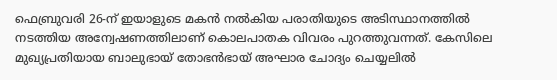ഫെബ്രുവരി 26‑ന് ഇയാളുടെ മകൻ നൽകിയ പരാതിയുടെ അടിസ്ഥാനത്തിൽ നടത്തിയ അന്വേഷണത്തിലാണ് കൊലപാതക വിവരം പുറത്തുവന്നത്. കേസിലെ മുഖ്യപ്രതിയായ ബാലുഭായ് തോഭൻഭായ് അഘാര ചോദ്യം ചെയ്യലിൽ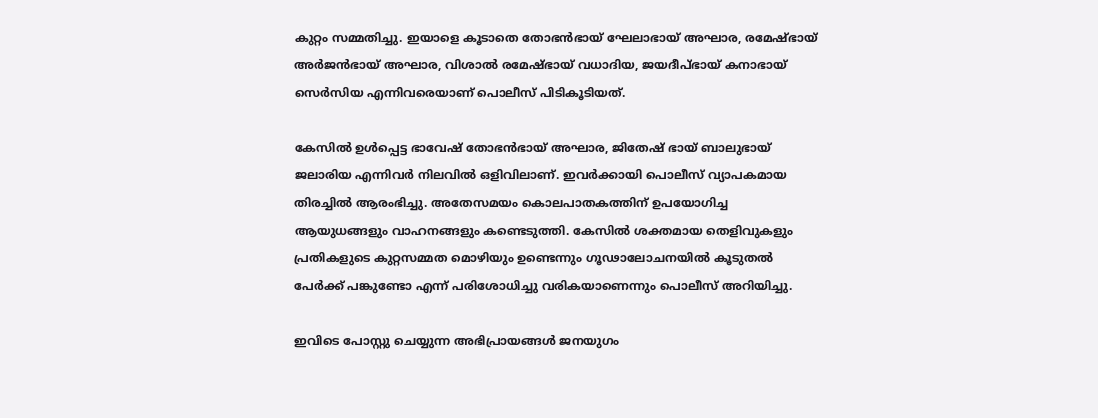കുറ്റം സമ്മതിച്ചു. ഇയാളെ കൂടാതെ തോഭൻഭായ് ഘേലാഭായ് അഘാര, രമേഷ്ഭായ് അർജൻഭായ് അഘാര, വിശാൽ രമേഷ്ഭായ് വധാദിയ, ജയദീപ്ഭായ് കനാഭായ് സെർസിയ എന്നിവരെയാണ് പൊലീസ് പിടികൂടിയത്.

കേസിൽ ഉൾപ്പെട്ട ഭാവേഷ് തോഭൻഭായ് അഘാര, ജിതേഷ് ഭായ് ബാലുഭായ് ജലാരിയ എന്നിവർ നിലവിൽ ഒളിവിലാണ്. ഇവർക്കായി പൊലീസ് വ്യാപകമായ തിരച്ചിൽ ആരംഭിച്ചു. അതേസമയം കൊലപാതകത്തിന് ഉപയോഗിച്ച ആയുധങ്ങളും വാഹനങ്ങളും കണ്ടെ‌‌ടുത്തി‌. കേസിൽ ശക്തമായ തെളിവുകളും പ്രതികളുടെ കുറ്റസമ്മത മൊഴിയും ഉണ്ടെന്നും ഗൂഢാലോചനയിൽ കൂടുതൽ പേർക്ക് പങ്കുണ്ടോ എന്ന് പരിശോധിച്ചു വരികയാണെന്നും പൊലീസ് അറിയിച്ചു.

ഇവിടെ പോസ്റ്റു ചെയ്യുന്ന അഭിപ്രായങ്ങള്‍ ജനയുഗം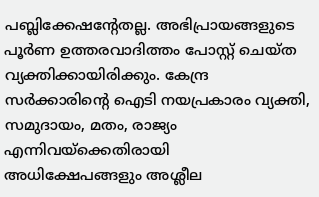പബ്ലിക്കേഷന്റേതല്ല. അഭിപ്രായങ്ങളുടെ പൂര്‍ണ ഉത്തരവാദിത്തം പോസ്റ്റ് ചെയ്ത വ്യക്തിക്കായിരിക്കും. കേന്ദ്ര സര്‍ക്കാരിന്റെ ഐടി നയപ്രകാരം വ്യക്തി, സമുദായം, മതം, രാജ്യം എന്നിവയ്‌ക്കെതിരായി അധിക്ഷേപങ്ങളും അശ്ലീല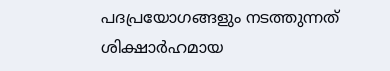പദപ്രയോഗങ്ങളും നടത്തുന്നത് ശിക്ഷാര്‍ഹമായ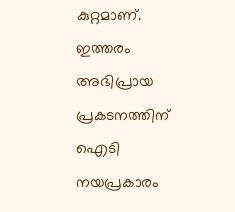കുറ്റമാണ്. ഇത്തരം അഭിപ്രായ പ്രകടനത്തിന് ഐടി നയപ്രകാരം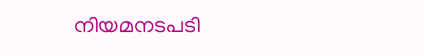നിയമനടപടി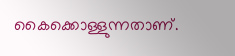കൈക്കൊള്ളുന്നതാണ്.